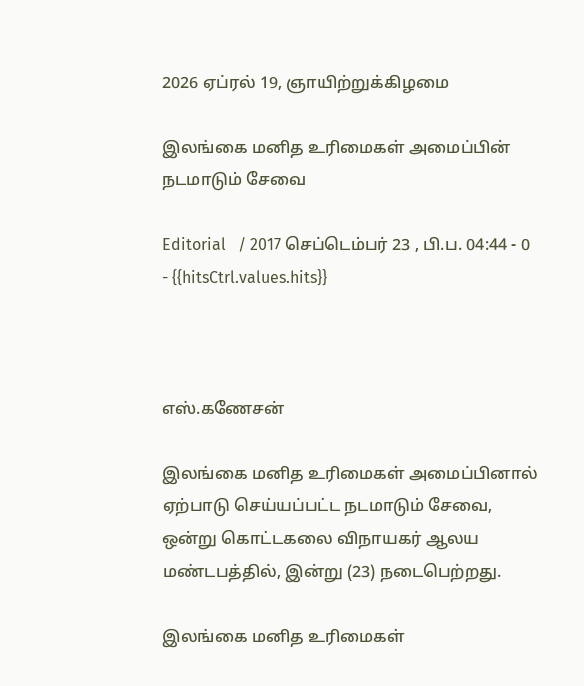2026 ஏப்ரல் 19, ஞாயிற்றுக்கிழமை

இலங்கை மனித உரிமைகள் அமைப்பின் நடமாடும் சேவை

Editorial   / 2017 செப்டெம்பர் 23 , பி.ப. 04:44 - 0     - {{hitsCtrl.values.hits}}



எஸ்.கணேசன்

இலங்கை மனித உரிமைகள் அமைப்பினால் ஏற்பாடு செய்யப்பட்ட நடமாடும் சேவை, ஒன்று கொட்டகலை விநாயகர் ஆலய மண்டபத்தில், இன்று (23) நடைபெற்றது.

இலங்கை மனித உரிமைகள்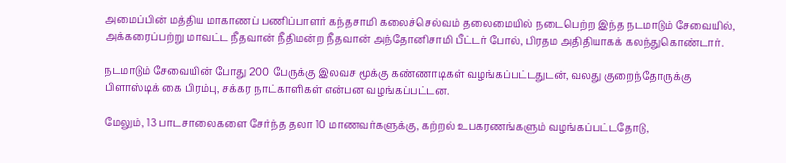அமைப்பின் மத்திய மாகாணப் பணிப்பாளர் கந்தசாமி கலைச்செல்வம் தலைமையில் நடைபெற்ற இந்த நடமாடும் சேவையில், அக்கரைப்பற்று மாவட்ட நீதவான் நீதிமன்ற நீதவான் அந்தோனிசாமி பீட்டர் போல், பிரதம அதிதியாகக் கலந்துகொண்டார்.

நடமாடும் சேவையின் போது 200 பேருக்கு இலவச மூக்கு கண்ணாடிகள் வழங்கப்பட்டதுடன், வலது குறைந்தோருக்கு பிளாஸ்டிக் கை பிரம்பு, சக்கர நாட்காளிகள் என்பன வழங்கப்பட்டன.

மேலும், 13 பாடசாலைகளை சேர்ந்த தலா 10 மாணவர்களுக்கு, கற்றல் உபகரணங்களும் வழங்கப்பட்டதோடு,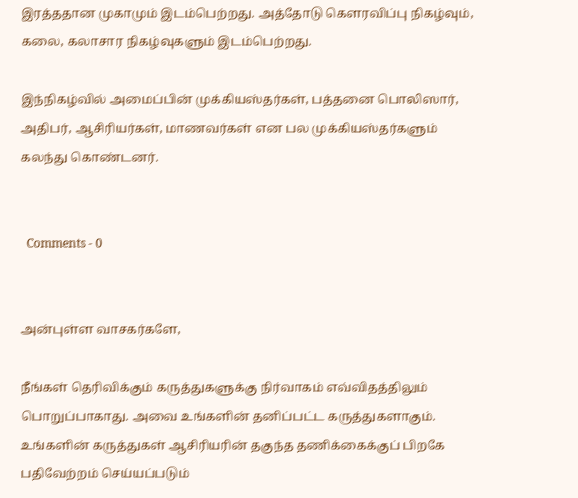இரத்ததான முகாமும் இடம்பெற்றது. அத்தோடு கௌரவிப்பு நிகழ்வும், கலை, கலாசார நிகழ்வுகளும் இடம்பெற்றது.

இந்நிகழ்வில் அமைப்பின் முக்கியஸ்தர்கள், பத்தனை பொலிஸார், அதிபர், ஆசிரியர்கள், மாணவர்கள் என பல முக்கியஸ்தர்களும் கலந்து கொண்டனர்.


  Comments - 0


அன்புள்ள வாசகர்களே,

நீங்கள் தெரிவிக்கும் கருத்துகளுக்கு நிர்வாகம் எவ்விதத்திலும் பொறுப்பாகாது. அவை உங்களின் தனிப்பட்ட கருத்துகளாகும். உங்களின் கருத்துகள் ஆசிரியரின் தகுந்த தணிக்கைக்குப் பிறகே பதிவேற்றம் செய்யப்படும்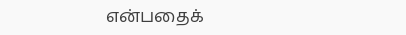என்பதைக்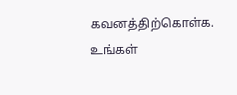கவனத்திற்கொள்க. உங்கள்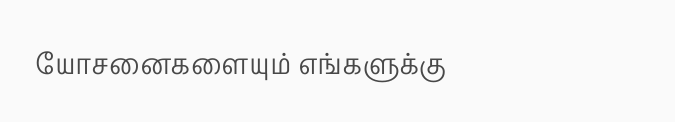யோசனைகளையும் எங்களுக்கு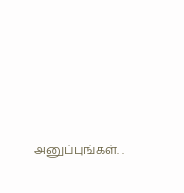அனுப்புங்கள். .